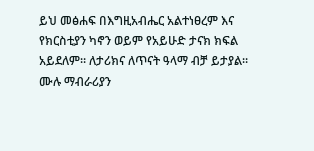ይህ መፅሐፍ በእግዚአብሔር አልተነፀረም እና የክርስቲያን ካኖን ወይም የአይሁድ ታናክ ክፍል አይደለም። ለታሪክና ለጥናት ዓላማ ብቻ ይታያል። ሙሉ ማብራሪያን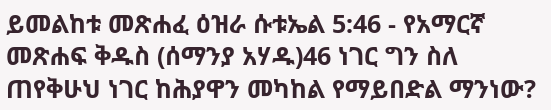ይመልከቱ መጽሐፈ ዕዝራ ሱቱኤል 5:46 - የአማርኛ መጽሐፍ ቅዱስ (ሰማንያ አሃዱ)46 ነገር ግን ስለ ጠየቅሁህ ነገር ከሕያዋን መካከል የማይበድል ማንነው?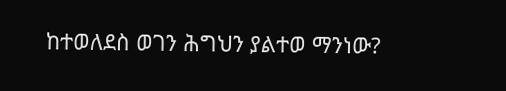ከተወለደስ ወገን ሕግህን ያልተወ ማንነው?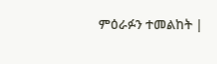ምዕራፉን ተመልከት |